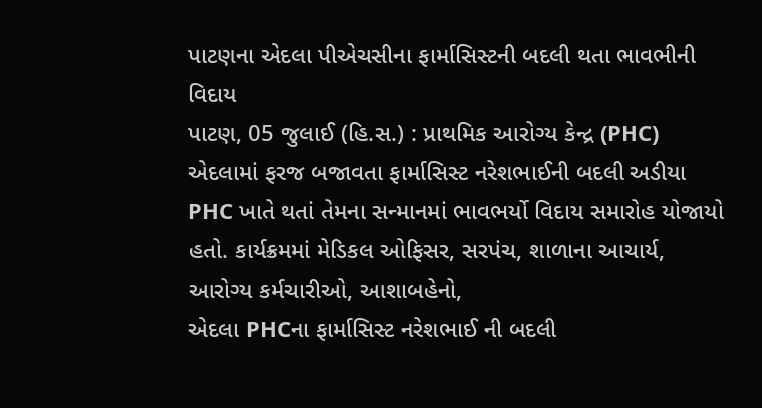પાટણના એદલા પીએચસીના ફાર્માસિસ્ટની બદલી થતા ભાવભીની વિદાય
પાટણ, 05 જુલાઈ (હિ.સ.) : પ્રાથમિક આરોગ્ય કેન્દ્ર (PHC) એદલામાં ફરજ બજાવતા ફાર્માસિસ્ટ નરેશભાઈની બદલી અડીયા PHC ખાતે થતાં તેમના સન્માનમાં ભાવભર્યો વિદાય સમારોહ યોજાયો હતો. કાર્યક્રમમાં મેડિકલ ઓફિસર, સરપંચ, શાળાના આચાર્ય, આરોગ્ય કર્મચારીઓ, આશાબહેનો,
એદલા PHCના ફાર્માસિસ્ટ નરેશભાઈ ની બદલી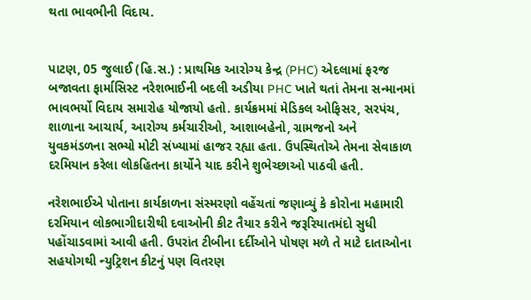થતા ભાવભીની વિદાય.


પાટણ, 05 જુલાઈ (હિ.સ.) : પ્રાથમિક આરોગ્ય કેન્દ્ર (PHC) એદલામાં ફરજ બજાવતા ફાર્માસિસ્ટ નરેશભાઈની બદલી અડીયા PHC ખાતે થતાં તેમના સન્માનમાં ભાવભર્યો વિદાય સમારોહ યોજાયો હતો. કાર્યક્રમમાં મેડિકલ ઓફિસર, સરપંચ, શાળાના આચાર્ય, આરોગ્ય કર્મચારીઓ, આશાબહેનો, ગ્રામજનો અને યુવકમંડળના સભ્યો મોટી સંખ્યામાં હાજર રહ્યા હતા. ઉપસ્થિતોએ તેમના સેવાકાળ દરમિયાન કરેલા લોકહિતના કાર્યોને યાદ કરીને શુભેચ્છાઓ પાઠવી હતી.

નરેશભાઈએ પોતાના કાર્યકાળના સંસ્મરણો વહેંચતાં જણાવ્યું કે કોરોના મહામારી દરમિયાન લોકભાગીદારીથી દવાઓની કીટ તૈયાર કરીને જરૂરિયાતમંદો સુધી પહોંચાડવામાં આવી હતી. ઉપરાંત ટીબીના દર્દીઓને પોષણ મળે તે માટે દાતાઓના સહયોગથી ન્યુટ્રિશન કીટનું પણ વિતરણ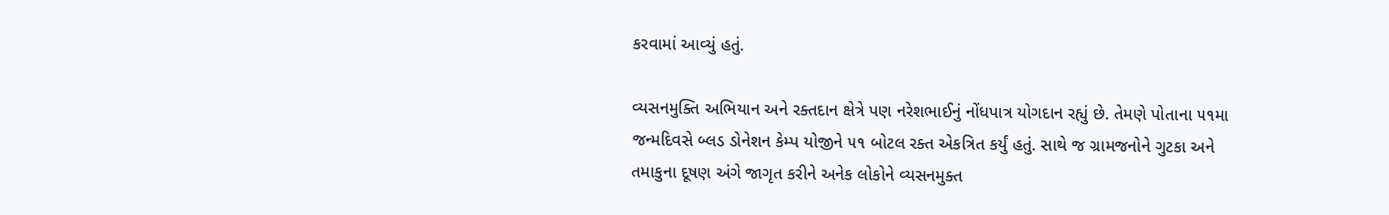કરવામાં આવ્યું હતું.

વ્યસનમુક્તિ અભિયાન અને રક્તદાન ક્ષેત્રે પણ નરેશભાઈનું નોંધપાત્ર યોગદાન રહ્યું છે. તેમણે પોતાના ૫૧મા જન્મદિવસે બ્લડ ડોનેશન કેમ્પ યોજીને ૫૧ બોટલ રક્ત એકત્રિત કર્યું હતું. સાથે જ ગ્રામજનોને ગુટકા અને તમાકુના દૂષણ અંગે જાગૃત કરીને અનેક લોકોને વ્યસનમુક્ત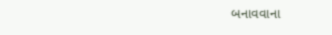બનાવવાના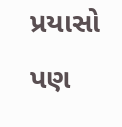પ્રયાસો પણ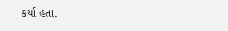કર્યા હતા.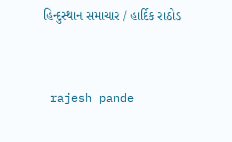હિન્દુસ્થાન સમાચાર / હાર્દિક રાઠોડ


 rajesh pande